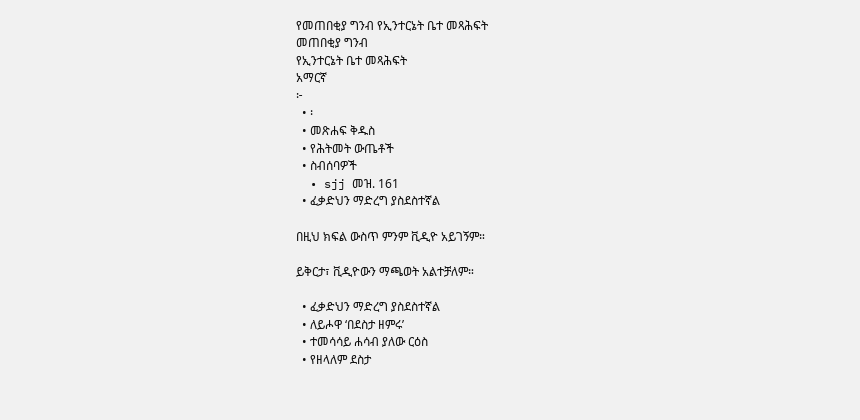የመጠበቂያ ግንብ የኢንተርኔት ቤተ መጻሕፍት
መጠበቂያ ግንብ
የኢንተርኔት ቤተ መጻሕፍት
አማርኛ
፦
  • ፡
  • መጽሐፍ ቅዱስ
  • የሕትመት ውጤቶች
  • ስብሰባዎች
  • sjj መዝ. 161
  • ፈቃድህን ማድረግ ያስደስተኛል

በዚህ ክፍል ውስጥ ምንም ቪዲዮ አይገኝም።

ይቅርታ፣ ቪዲዮውን ማጫወት አልተቻለም።

  • ፈቃድህን ማድረግ ያስደስተኛል
  • ለይሖዋ ‘በደስታ ዘምሩ’
  • ተመሳሳይ ሐሳብ ያለው ርዕስ
  • የዘላለም ደስታ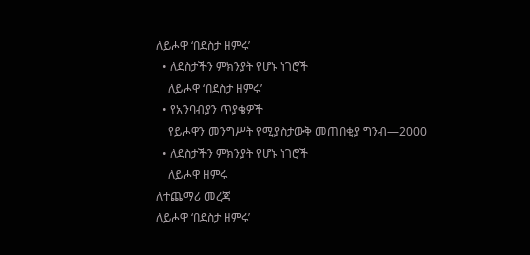ለይሖዋ ‘በደስታ ዘምሩ’
  • ለደስታችን ምክንያት የሆኑ ነገሮች
    ለይሖዋ ‘በደስታ ዘምሩ’
  • የአንባብያን ጥያቄዎች
    የይሖዋን መንግሥት የሚያስታውቅ መጠበቂያ ግንብ—2000
  • ለደስታችን ምክንያት የሆኑ ነገሮች
    ለይሖዋ ዘምሩ
ለተጨማሪ መረጃ
ለይሖዋ ‘በደስታ ዘምሩ’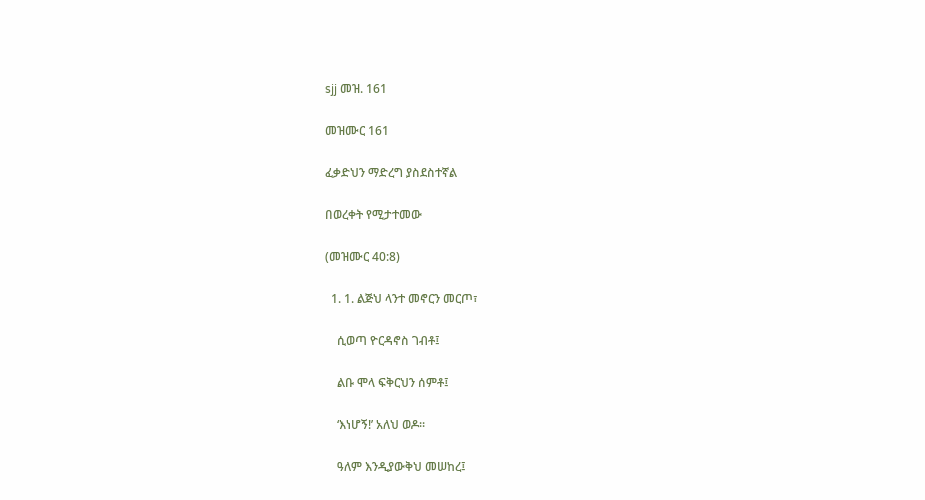sjj መዝ. 161

መዝሙር 161

ፈቃድህን ማድረግ ያስደስተኛል

በወረቀት የሚታተመው

(መዝሙር 40:8)

  1. 1. ልጅህ ላንተ መኖርን መርጦ፣

    ሲወጣ ዮርዳኖስ ገብቶ፤

    ልቡ ሞላ ፍቅርህን ሰምቶ፤

    ‘እነሆኝ!’ አለህ ወዶ።

    ዓለም እንዲያውቅህ መሠከረ፤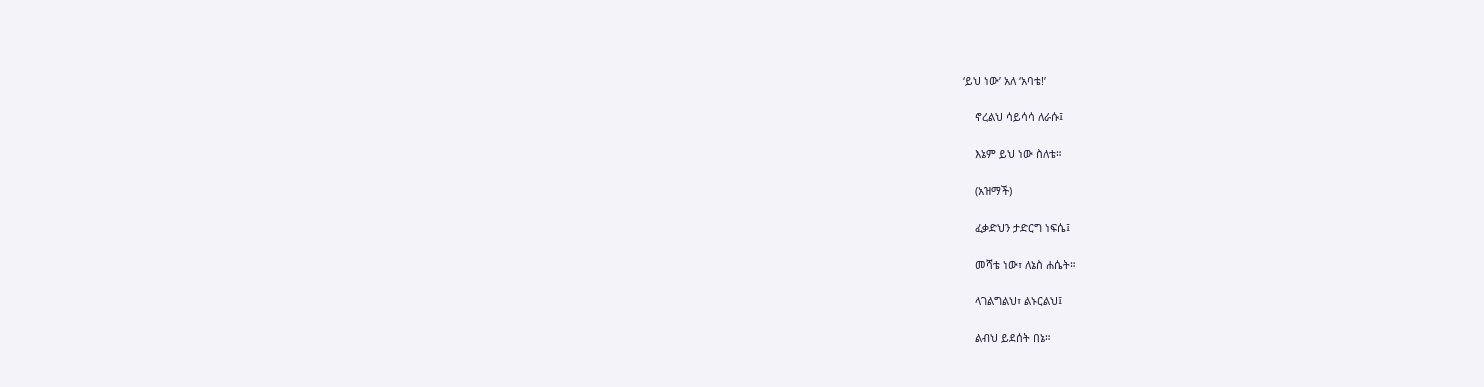‘ይህ ነው’ አለ ‘አባቴ!’

    ኖረልህ ሳይሳሳ ለራሱ፤

    እኔም ይህ ነው ስለቴ።

    (አዝማች)

    ፈቃድህን ታድርግ ነፍሴ፤

    መሻቴ ነው፣ ለኔስ ሐሴት።

    ላገልግልህ፣ ልኑርልህ፤

    ልብህ ይደሰት በኔ።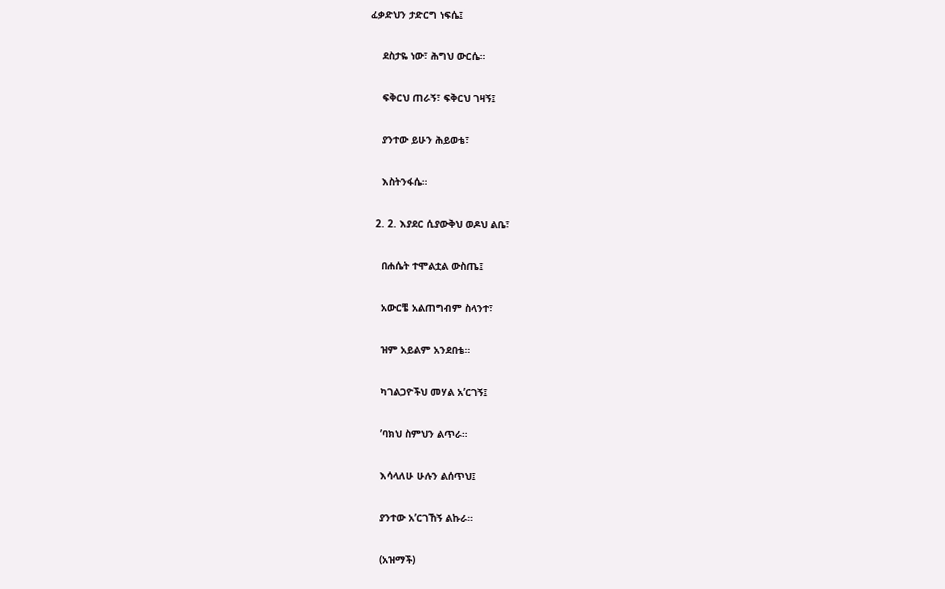ፈቃድህን ታድርግ ነፍሴ፤

    ደስታዬ ነው፣ ሕግህ ውርሴ።

    ፍቅርህ ጠራኝ፣ ፍቅርህ ገዛኝ፤

    ያንተው ይሁን ሕይወቴ፣

    እስትንፋሴ።

  2. 2. እያደር ሲያውቅህ ወዶህ ልቤ፣

    በሐሴት ተሞልቷል ውስጤ፤

    አውርቼ አልጠግብም ስላንተ፣

    ዝም አይልም አንደበቴ።

    ካገልጋዮችህ መሃል አ’ርገኝ፤

    ’ባክህ ስምህን ልጥራ።

    እሳላለሁ ሁሉን ልሰጥህ፤

    ያንተው አ’ርገኸኝ ልኩራ።

    (አዝማች)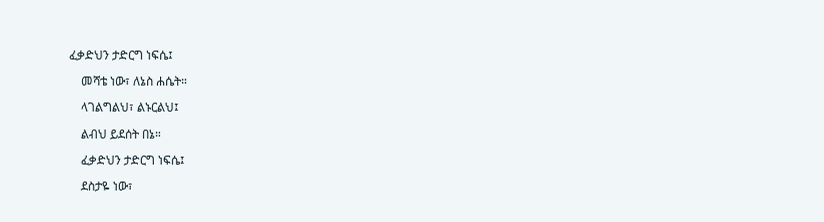ፈቃድህን ታድርግ ነፍሴ፤

    መሻቴ ነው፣ ለኔስ ሐሴት።

    ላገልግልህ፣ ልኑርልህ፤

    ልብህ ይደሰት በኔ።

    ፈቃድህን ታድርግ ነፍሴ፤

    ደስታዬ ነው፣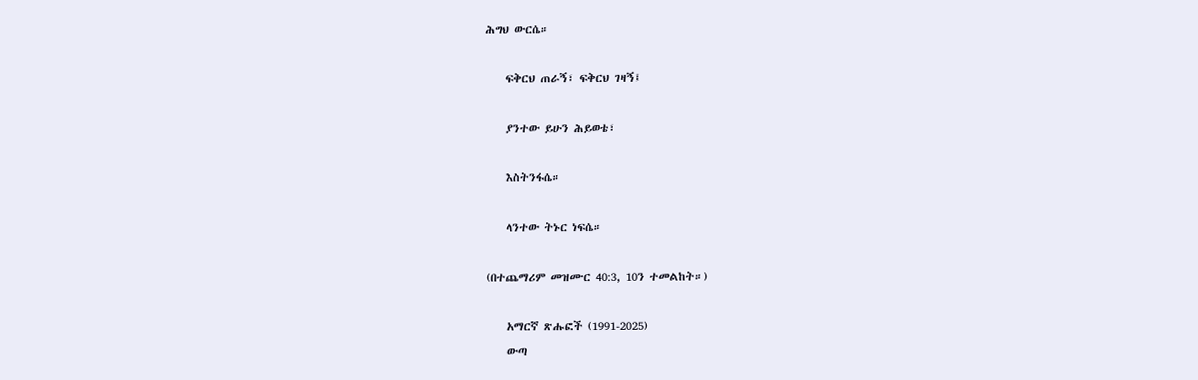ሕግህ ውርሴ።

    ፍቅርህ ጠራኝ፣ ፍቅርህ ገዛኝ፤

    ያንተው ይሁን ሕይወቴ፣

    እስትንፋሴ።

    ላንተው ትኑር ነፍሴ።

(በተጨማሪም መዝሙር 40:3, 10ን ተመልከት።)

    አማርኛ ጽሑፎች (1991-2025)
    ውጣ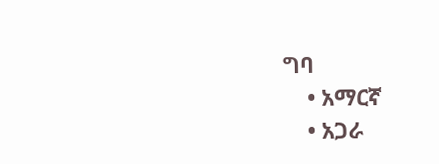ግባ
    • አማርኛ
    • አጋራ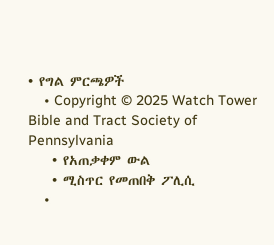• የግል ምርጫዎች
    • Copyright © 2025 Watch Tower Bible and Tract Society of Pennsylvania
    • የአጠቃቀም ውል
    • ሚስጥር የመጠበቅ ፖሊሲ
    •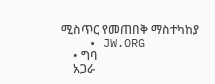ሚስጥር የመጠበቅ ማስተካከያ
    • JW.ORG
    • ግባ
    አጋራ